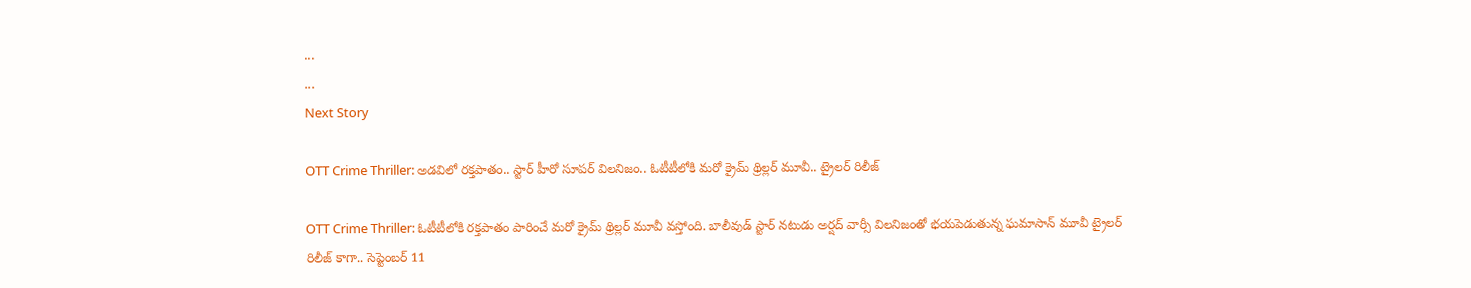...
...
Next Story

OTT Crime Thriller: అడవిలో రక్తపాతం.. స్టార్ హీరో సూపర్ విలనిజం.. ఓటీటీలోకి మరో క్రైమ్ థ్రిల్లర్ మూవీ.. ట్రైలర్ రిలీజ్

OTT Crime Thriller: ఓటీటీలోకి రక్తపాతం పారించే మరో క్రైమ్ థ్రిల్లర్ మూవీ వస్తోంది. బాలీవుడ్ స్టార్ నటుడు అర్షద్ వార్సీ విలనిజంతో భయపెడుతున్న ఘమాసాన్ మూవీ ట్రైలర్ రిలీజ్ కాగా.. సెప్టెంబర్ 11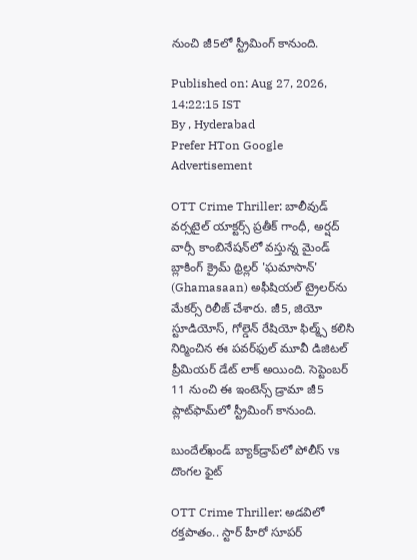నుంచి జీ5లో స్ట్రీమింగ్ కానుంది.

Published on: Aug 27, 2026, 14:22:15 IST
By , Hyderabad
Prefer HTon Google
Advertisement

OTT Crime Thriller: బాలీవుడ్ వర్సటైల్ యాక్టర్స్ ప్రతీక్ గాంధీ, అర్షద్ వార్సీ కాంబినేషన్‌లో వస్తున్న మైండ్ బ్లాకింగ్ క్రైమ్ థ్రిల్లర్ 'ఘమాసాన్' (Ghamasaan) అఫీషియల్ ట్రైలర్‌ను మేకర్స్ రిలీజ్ చేశారు. జీ5, జియో స్టూడియోస్, గోల్డెన్ రేషియో ఫిల్మ్స్ కలిసి నిర్మించిన ఈ పవర్‌ఫుల్ మూవీ డిజిటల్ ప్రీమియర్ డేట్ లాక్ అయింది. సెప్టెంబర్ 11 నుంచి ఈ ఇంటెన్స్ డ్రామా జీ5 ప్లాట్‌ఫామ్‌లో స్ట్రీమింగ్ కానుంది.

బుందేల్‌ఖండ్ బ్యాక్‌డ్రాప్‌లో పోలీస్ vs దొంగల ఫైట్

OTT Crime Thriller: అడవిలో రక్తపాతం.. స్టార్ హీరో సూపర్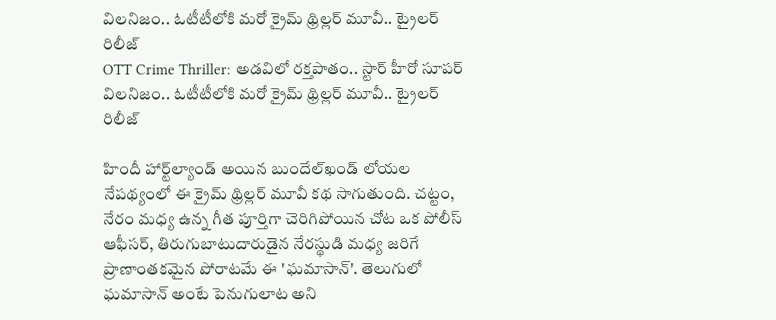విలనిజం.. ఓటీటీలోకి మరో క్రైమ్ థ్రిల్లర్ మూవీ.. ట్రైలర్ రిలీజ్
OTT Crime Thriller: అడవిలో రక్తపాతం.. స్టార్ హీరో సూపర్ విలనిజం.. ఓటీటీలోకి మరో క్రైమ్ థ్రిల్లర్ మూవీ.. ట్రైలర్ రిలీజ్

హిందీ హార్ట్‌ల్యాండ్ అయిన బుందేల్‌ఖండ్ లోయల నేపథ్యంలో ఈ క్రైమ్ థ్రిల్లర్ మూవీ కథ సాగుతుంది. చట్టం, నేరం మధ్య ఉన్న గీత పూర్తిగా చెరిగిపోయిన చోట ఒక పోలీస్ ఆఫీసర్, తిరుగుబాటుదారుడైన నేరస్థుడి మధ్య జరిగే ప్రాణాంతకమైన పోరాటమే ఈ 'ఘమాసాన్'. తెలుగులో ఘమాసాన్ అంటే పెనుగులాట అని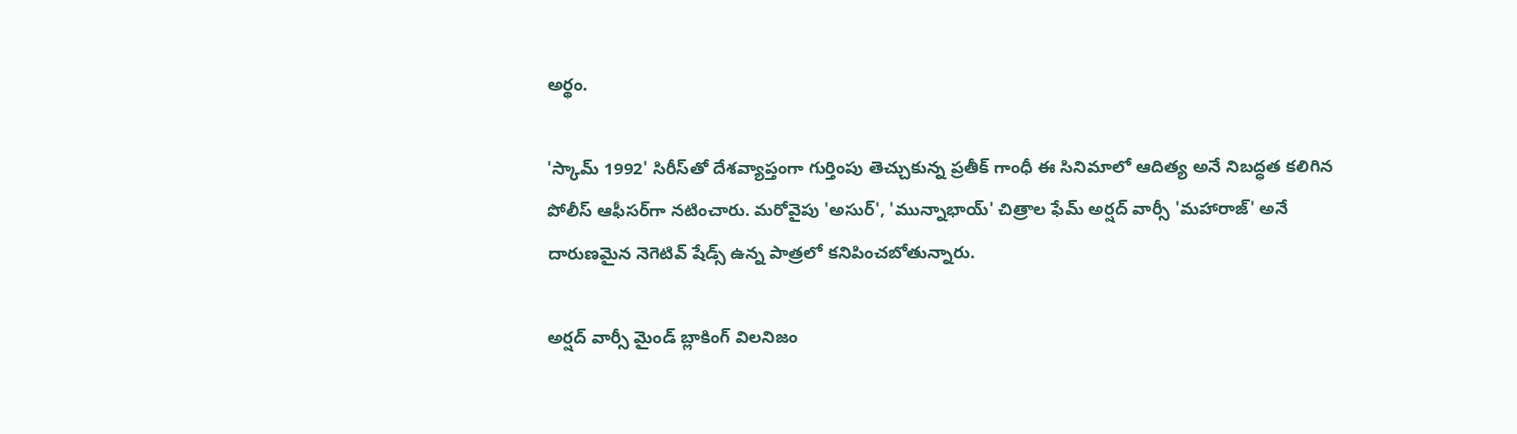అర్థం.

'స్కామ్ 1992' సిరీస్‌తో దేశవ్యాప్తంగా గుర్తింపు తెచ్చుకున్న ప్రతీక్ గాంధీ ఈ సినిమాలో ఆదిత్య అనే నిబద్ధత కలిగిన పోలీస్ ఆఫీసర్‌గా నటించారు. మరోవైపు 'అసుర్', 'మున్నాభాయ్' చిత్రాల ఫేమ్ అర్షద్ వార్సీ 'మహారాజ్' అనే దారుణమైన నెగెటివ్ షేడ్స్ ఉన్న పాత్రలో కనిపించబోతున్నారు.

అర్షద్ వార్సీ మైండ్ బ్లాకింగ్ విలనిజం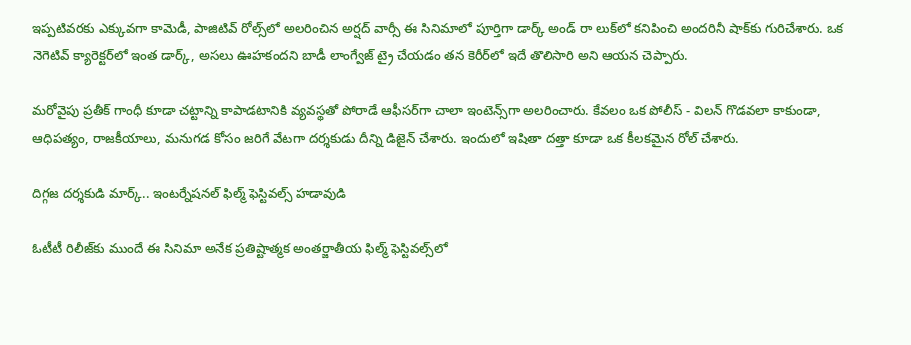ఇప్పటివరకు ఎక్కువగా కామెడీ, పాజిటివ్ రోల్స్‌లో అలరించిన అర్షద్ వార్సీ ఈ సినిమాలో పూర్తిగా డార్క్ అండ్ రా లుక్‌లో కనిపించి అందరినీ షాక్‌కు గురిచేశారు. ఒక నెగెటివ్ క్యారెక్టర్‌లో ఇంత డార్క్, అసలు ఊహకందని బాడీ లాంగ్వేజ్ ట్రై చేయడం తన కెరీర్‌లో ఇదే తొలిసారి అని ఆయన చెప్పారు.

మరోవైపు ప్రతీక్ గాంధీ కూడా చట్టాన్ని కాపాడటానికి వ్యవస్థతో పోరాడే ఆఫీసర్‌గా చాలా ఇంటెన్స్‌గా అలరించారు. కేవలం ఒక పోలీస్ - విలన్ గొడవలా కాకుండా, ఆధిపత్యం, రాజకీయాలు, మనుగడ కోసం జరిగే వేటగా దర్శకుడు దీన్ని డిజైన్ చేశారు. ఇందులో ఇషితా దత్తా కూడా ఒక కీలకమైన రోల్ చేశారు.

దిగ్గజ దర్శకుడి మార్క్.. ఇంటర్నేషనల్ ఫిల్మ్ ఫెస్టివల్స్ హడావుడి

ఓటీటీ రిలీజ్‌కు ముందే ఈ సినిమా అనేక ప్రతిష్టాత్మక అంతర్జాతీయ ఫిల్మ్ ఫెస్టివల్స్‌లో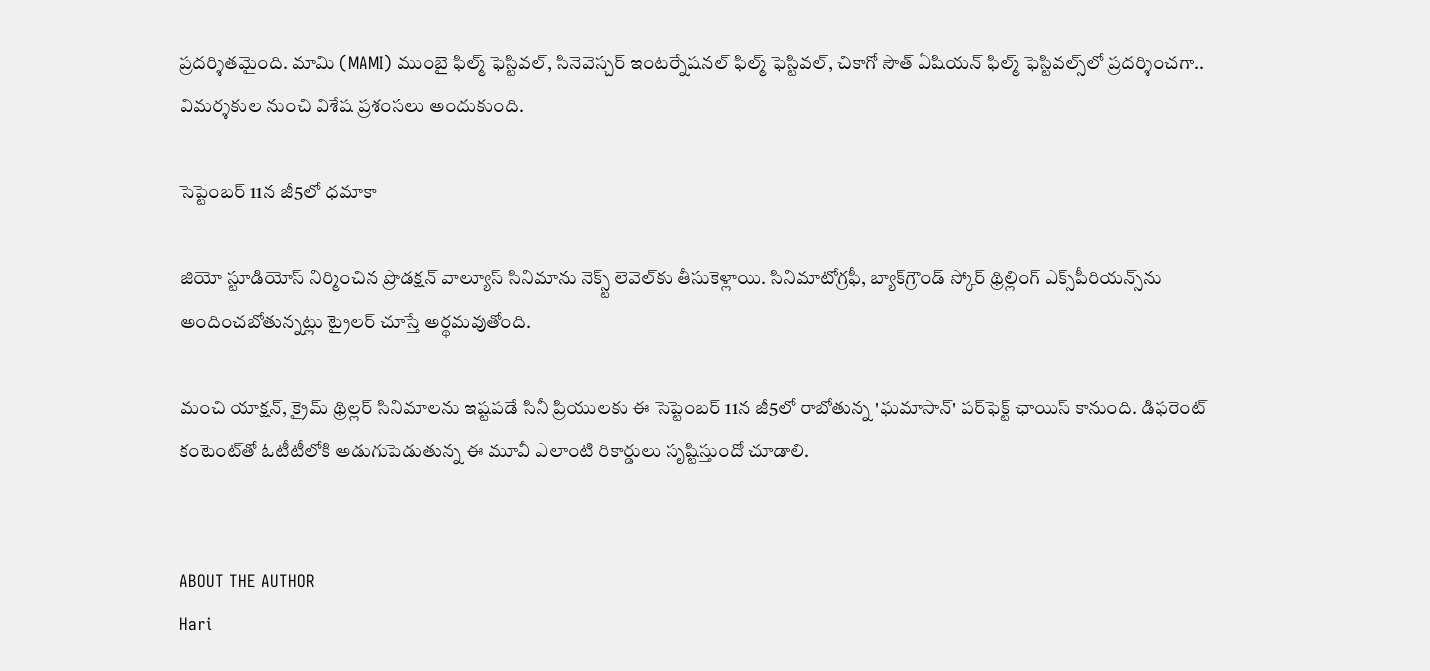ప్రదర్శితమైంది. మామి (MAMI) ముంబై ఫిల్మ్ ఫెస్టివల్, సినెవెస్చర్ ఇంటర్నేషనల్ ఫిల్మ్ ఫెస్టివల్, చికాగో సౌత్ ఏషియన్ ఫిల్మ్ ఫెస్టివల్స్‌లో ప్రదర్శించగా.. విమర్శకుల నుంచి విశేష ప్రశంసలు అందుకుంది.

సెప్టెంబర్ 11న జీ5లో ధమాకా

జియో స్టూడియోస్ నిర్మించిన ప్రొడక్షన్ వాల్యూస్ సినిమాను నెక్స్ట్ లెవెల్‌కు తీసుకెళ్లాయి. సినిమాటోగ్రఫీ, బ్యాక్‌గ్రౌండ్ స్కోర్ థ్రిల్లింగ్ ఎక్స్‌పీరియన్స్‌ను అందించబోతున్నట్లు ట్రైలర్ చూస్తే అర్థమవుతోంది.

మంచి యాక్షన్, క్రైమ్ థ్రిల్లర్ సినిమాలను ఇష్టపడే సినీ ప్రియులకు ఈ సెప్టెంబర్ 11న జీ5లో రాబోతున్న 'ఘమాసాన్' పర్‌ఫెక్ట్ ఛాయిస్ కానుంది. డిఫరెంట్ కంటెంట్‌తో ఓటీటీలోకి అడుగుపెడుతున్న ఈ మూవీ ఎలాంటి రికార్డులు సృష్టిస్తుందో చూడాలి.


ABOUT THE AUTHOR
Hari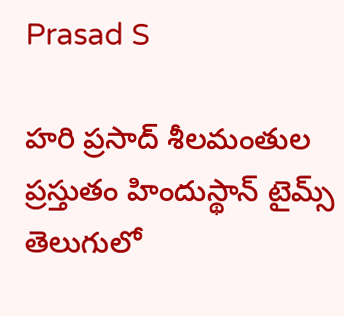Prasad S

హరి ప్రసాద్ శీలమంతుల ప్రస్తుతం హిందుస్థాన్ టైమ్స్ తెలుగులో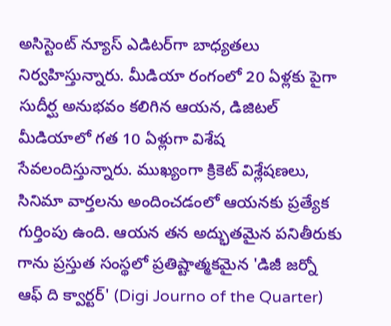అసిస్టెంట్ న్యూస్ ఎడిటర్‌గా బాధ్యతలు నిర్వహిస్తున్నారు. మీడియా రంగంలో 20 ఏళ్లకు పైగా సుదీర్ఘ అనుభవం కలిగిన ఆయన, డిజిటల్ మీడియాలో గత 10 ఏళ్లుగా విశేష సేవలందిస్తున్నారు. ముఖ్యంగా క్రికెట్ విశ్లేషణలు, సినిమా వార్తలను అందించడంలో ఆయనకు ప్రత్యేక గుర్తింపు ఉంది. ఆయన తన అద్భుతమైన పనితీరుకు గాను ప్రస్తుత సంస్థలో ప్రతిష్టాత్మకమైన 'డిజీ జర్నో ఆఫ్ ది క్వార్టర్' (Digi Journo of the Quarter)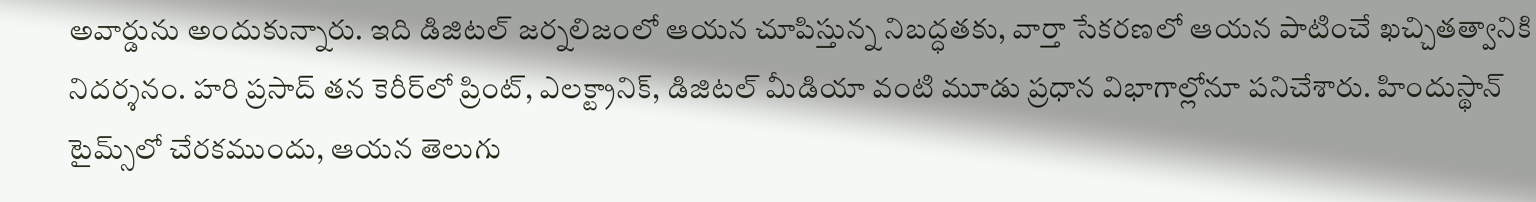అవార్డును అందుకున్నారు. ఇది డిజిటల్ జర్నలిజంలో ఆయన చూపిస్తున్న నిబద్ధతకు, వార్తా సేకరణలో ఆయన పాటించే ఖచ్చితత్వానికి నిదర్శనం. హరి ప్రసాద్ తన కెరీర్‌లో ప్రింట్, ఎలక్ట్రానిక్, డిజిటల్ మీడియా వంటి మూడు ప్రధాన విభాగాల్లోనూ పనిచేశారు. హిందుస్థాన్ టైమ్స్‌లో చేరకముందు, ఆయన తెలుగు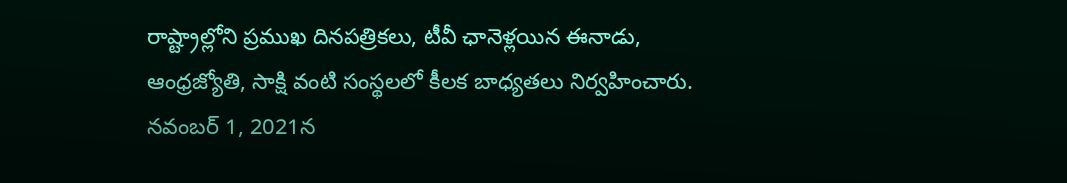రాష్ట్రాల్లోని ప్రముఖ దినపత్రికలు, టీవీ ఛానెళ్లయిన ఈనాడు, ఆంధ్రజ్యోతి, సాక్షి వంటి సంస్థలలో కీలక బాధ్యతలు నిర్వహించారు. నవంబర్ 1, 2021న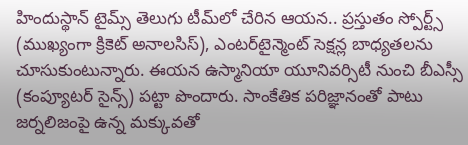హిందుస్థాన్ టైమ్స్ తెలుగు టీమ్‌లో చేరిన ఆయన.. ప్రస్తుతం స్పోర్ట్స్ (ముఖ్యంగా క్రికెట్ అనాలసిస్), ఎంటర్‌టైన్మెంట్ సెక్షన్ల బాధ్యతలను చూసుకుంటున్నారు. ఈయన ఉస్మానియా యూనివర్సిటీ నుంచి బీఎస్సీ (కంప్యూటర్ సైన్స్) పట్టా పొందారు. సాంకేతిక పరిజ్ఞానంతో పాటు జర్నలిజంపై ఉన్న మక్కువతో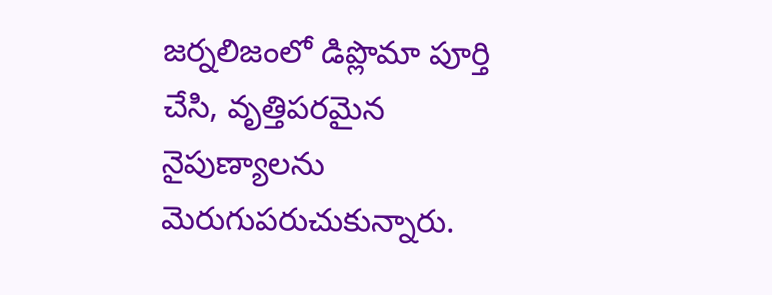జర్నలిజంలో డిప్లొమా పూర్తి చేసి, వృత్తిపరమైన నైపుణ్యాలను మెరుగుపరుచుకున్నారు.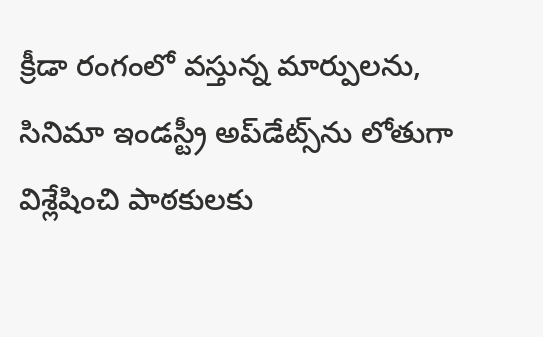క్రీడా రంగంలో వస్తున్న మార్పులను, సినిమా ఇండస్ట్రీ అప్‌డేట్స్‌ను లోతుగా విశ్లేషించి పాఠకులకు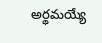అర్థమయ్యే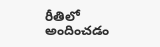రీతిలో అందించడం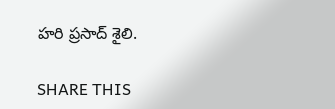హరి ప్రసాద్ శైలి.

SHARE THIS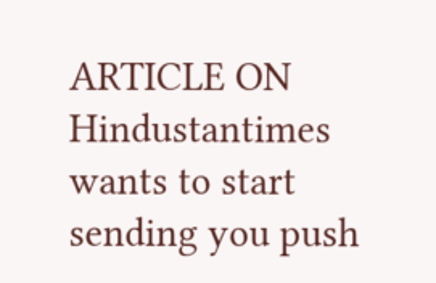ARTICLE ON
Hindustantimes wants to start sending you push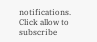notifications. Click allow to subscribe